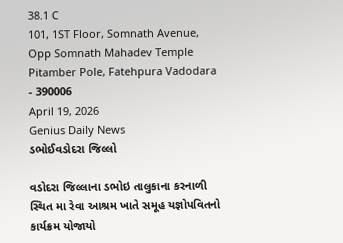38.1 C
101, 1ST Floor, Somnath Avenue, Opp Somnath Mahadev Temple Pitamber Pole, Fatehpura Vadodara - 390006
April 19, 2026
Genius Daily News
ડભોઈવડોદરા જિલ્લો

વડોદરા જિલ્લાના ડભોઇ તાલુકાના કરનાળી સ્થિત મા રેવા આશ્રમ ખાતે સમૂહ યજ્ઞોપવિતનો કાર્યક્રમ યોજાયો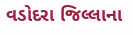વડોદરા જિલ્લાના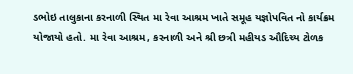ડભોઇ તાલુકાના કરનાળી સ્થિત મા રેવા આશ્રમ ખાતે સમૂહ યજ્ઞોપવિત નો કાર્યક્રમ યોજાયો હતો. મા રેવા આશ્રમ, કરનાળી અને શ્રી છત્રી મહીયડ ઔદિચ્ય ટોળક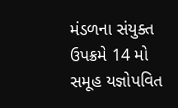મંડળના સંયુક્ત ઉપક્રમે 14 મો સમૂહ યજ્ઞોપવિત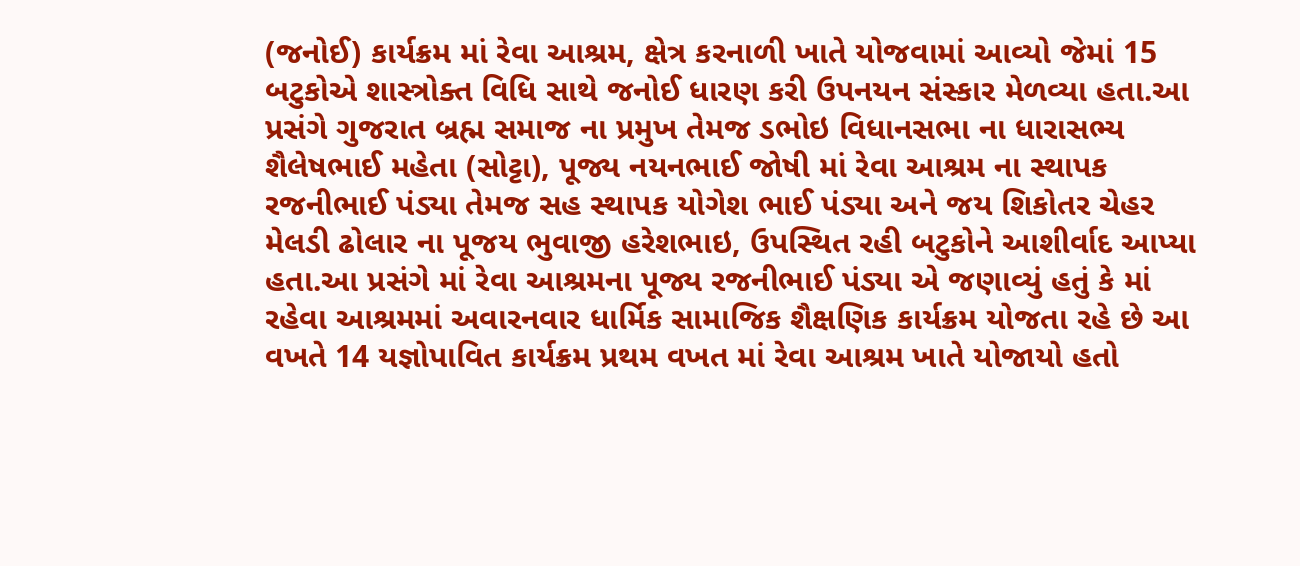(જનોઈ) કાર્યક્રમ માં રેવા આશ્રમ, ક્ષેત્ર કરનાળી ખાતે યોજવામાં આવ્યો જેમાં 15 બટુકોએ શાસ્ત્રોક્ત વિધિ સાથે જનોઈ ધારણ કરી ઉપનયન સંસ્કાર મેળવ્યા હતા.આ પ્રસંગે ગુજરાત બ્રહ્મ સમાજ ના પ્રમુખ તેમજ ડભોઇ વિધાનસભા ના ધારાસભ્ય શૈલેષભાઈ મહેતા (સોટ્ટા), પૂજ્ય નયનભાઈ જોષી માં રેવા આશ્રમ ના સ્થાપક રજનીભાઈ પંડ્યા તેમજ સહ સ્થાપક યોગેશ ભાઈ પંડ્યા અને જય શિકોતર ચેહર મેલડી ઢોલાર ના પૂજય ભુવાજી હરેશભાઇ, ઉપસ્થિત રહી બટુકોને આશીર્વાદ આપ્યા હતા.આ પ્રસંગે માં રેવા આશ્રમના પૂજ્ય રજનીભાઈ પંડ્યા એ જણાવ્યું હતું કે માં રહેવા આશ્રમમાં અવારનવાર ધાર્મિક સામાજિક શૈક્ષણિક કાર્યક્રમ યોજતા રહે છે આ વખતે 14 યજ્ઞોપાવિત કાર્યક્રમ પ્રથમ વખત માં રેવા આશ્રમ ખાતે યોજાયો હતો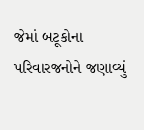જેમાં બટૂકોના પરિવારજનોને જણાવ્યું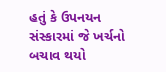હતું કે ઉપનયન સંસ્કારમાં જે ખર્ચનો બચાવ થયો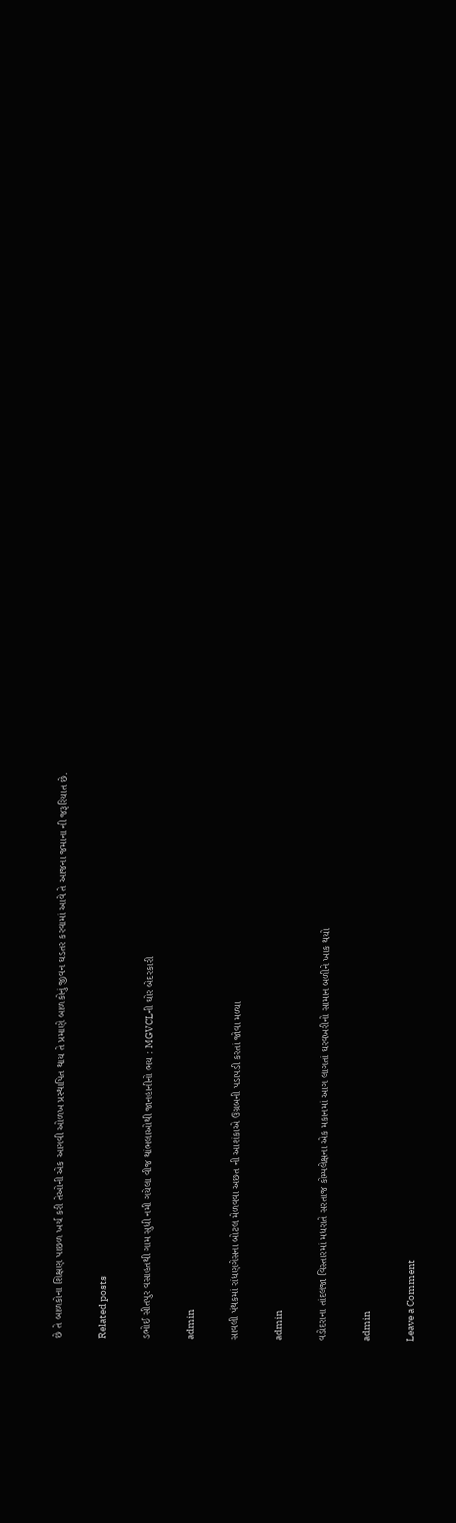છે તે બાળકોના શિક્ષણ પાછળ ખર્ચ કરી તેઓની એક આગવી ઓળખ પ્રસ્થાપિત થાય તે પ્રમાણે બાળકોનું જીવન ઘડતર કરવામાં આવે તે આજના જમાના ની જરૂરિયાત છે.

Related posts

ડભોઈ સીતપુર વસાહતથી ગામ સુધી નમી ગયેલા વીજ થાંભલાઓથી જાનહાનીનો ભય : MGVCLની ઘોર બેદરકારી

admin

સાવલી પંથકમાં રાંધણગેસના બોટલ મેળવવા અછત ની આશંકાએ ઉગ્રબની પડાપડી કરતાં જોવા મળ્યા

admin

વડોદરાના તાંદલજા વિસ્તારમાં મધરાતે સરતાજ કોમ્પલેક્ષના એક મકાનમાં આગ લાગતાં ઘરવખરીનો સામાન બળીને ખાક થયો

admin

Leave a Comment